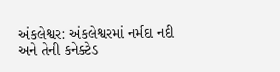અંકલેશ્વર: અંકલેશ્વરમાં નર્મદા નદી અને તેની કનેક્ટેડ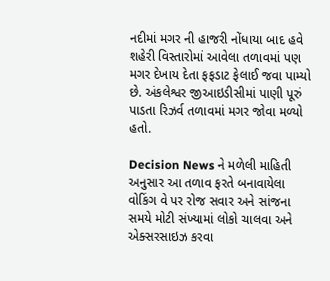નદીમાં મગર ની હાજરી નોંધાયા બાદ હવે શહેરી વિસ્તારોમાં આવેલા તળાવમાં પણ મગર દેખાય દેતા ફફડાટ ફેલાઈ જવા પામ્યો છે. અંકલેશ્વર જીઆઇડીસીમાં પાણી પૂરું પાડતા રિઝર્વ તળાવમાં મગર જોવા મળ્યો હતો.

Decision News ને મળેલી માહિતી અનુસાર આ તળાવ ફરતે બનાવાયેલા વોકિંગ વે પર રોજ સવાર અને સાંજના સમયે મોટી સંખ્યામાં લોકો ચાલવા અને એક્સરસાઇઝ કરવા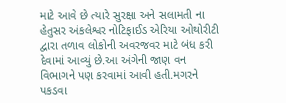માટે આવે છે ત્યારે સુરક્ષા અને સલામતી ના હેતુસર અંકલેશ્વર નોટિફાઈડ એરિયા ઓથોરીટી દ્વારા તળાવ લોકોની અવરજવર માટે બંધ કરી દેવામાં આવ્યું છે.આ અંગેની જાણ વન વિભાગને પણ કરવામાં આવી હતી.મગરને પકડવા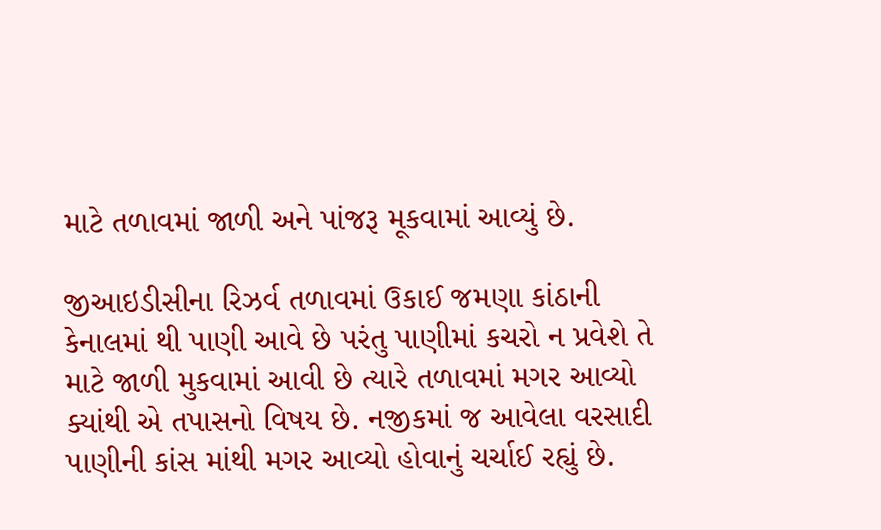માટે તળાવમાં જાળી અને પાંજરૂ મૂકવામાં આવ્યું છે.

જીઆઇડીસીના રિઝર્વ તળાવમાં ઉકાઈ જમણા કાંઠાની કેનાલમાં થી પાણી આવે છે પરંતુ પાણીમાં કચરો ન પ્રવેશે તે માટે જાળી મુકવામાં આવી છે ત્યારે તળાવમાં મગર આવ્યો ક્યાંથી એ તપાસનો વિષય છે. નજીકમાં જ આવેલા વરસાદી પાણીની કાંસ માંથી મગર આવ્યો હોવાનું ચર્ચાઈ રહ્યું છે.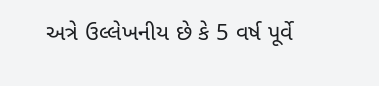અત્રે ઉલ્લેખનીય છે કે 5 વર્ષ પૂર્વે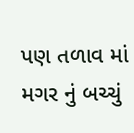પણ તળાવ માં મગર નું બચ્ચું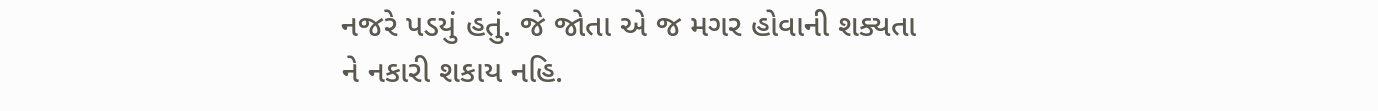નજરે પડયું હતું. જે જોતા એ જ મગર હોવાની શક્યતા ને નકારી શકાય નહિ.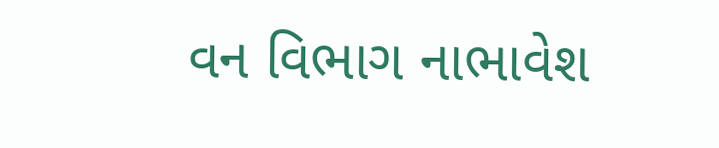વન વિભાગ નાભાવેશ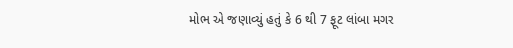મોભ એ જણાવ્યું હતું કે 6 થી 7 ફૂટ લાંબા મગર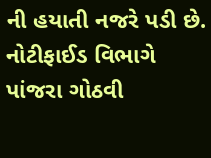ની હયાતી નજરે પડી છે. નોટીફાઈડ વિભાગે પાંજરા ગોઠવી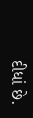દીધાં છે.